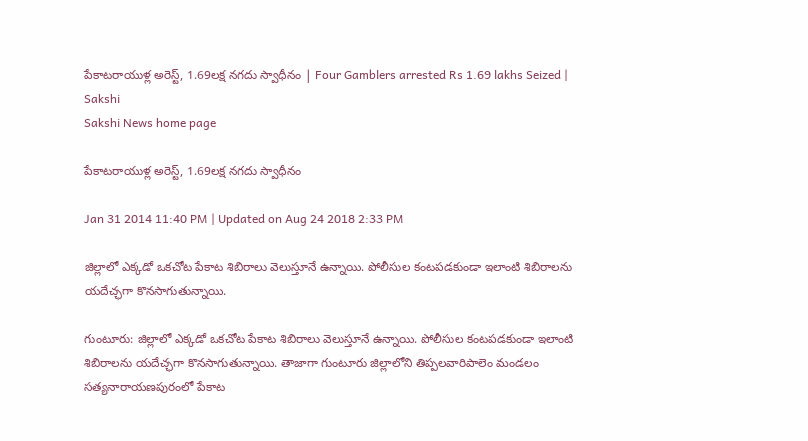పేకాటరాయుళ్ల అరెస్ట్, 1.69లక్ష నగదు స్వాధీనం | Four Gamblers arrested Rs 1.69 lakhs Seized | Sakshi
Sakshi News home page

పేకాటరాయుళ్ల అరెస్ట్, 1.69లక్ష నగదు స్వాధీనం

Jan 31 2014 11:40 PM | Updated on Aug 24 2018 2:33 PM

జిల్లాలో ఎక్కడో ఒకచోట పేకాట శిబిరాలు వెలుస్తూనే ఉన్నాయి. పోలీసుల కంటపడకుండా ఇలాంటి శిబిరాలను యదేచ్ఛగా కొనసాగుతున్నాయి.

గుంటూరు: జిల్లాలో ఎక్కడో ఒకచోట పేకాట శిబిరాలు వెలుస్తూనే ఉన్నాయి. పోలీసుల కంటపడకుండా ఇలాంటి శిబిరాలను యదేచ్ఛగా కొనసాగుతున్నాయి. తాజాగా గుంటూరు జిల్లాలోని తిప్పలవారిపాలెం మండలం సత్యనారాయణపురంలో పేకాట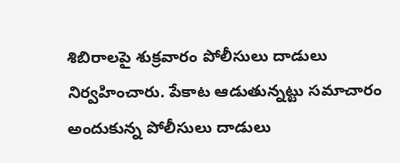శిబిరాలపై శుక్రవారం పోలీసులు దాడులు నిర్వహించారు. పేకాట ఆడుతున్నట్టు సమాచారం అందుకున్న పోలీసులు దాడులు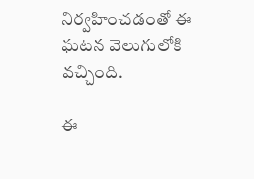నిర్వహించడంతో ఈ ఘటన వెలుగులోకి వచ్చింది.

ఈ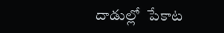దాడుల్లో  పేకాట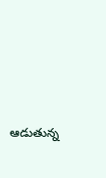ఆడుతున్న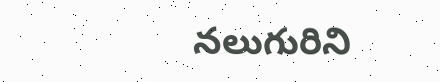నలుగురిని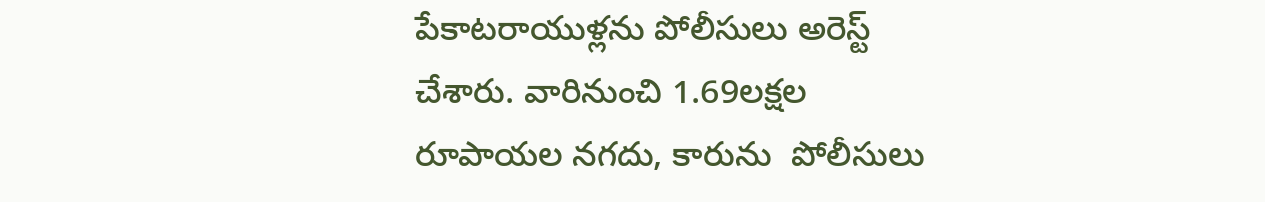పేకాటరాయుళ్లను పోలీసులు అరెస్ట్ చేశారు. వారినుంచి 1.69లక్షల రూపాయల నగదు, కారును  పోలీసులు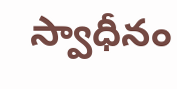స్వాధీనం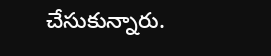చేసుకున్నారు.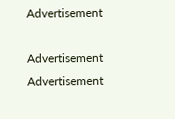Advertisement

Advertisement
Advertisement